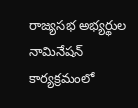రాజ్యసభ అభ్యర్థుల నామినేషన్ కార్యక్రమంలో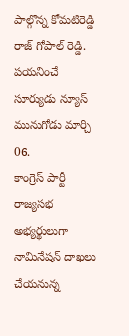పాల్గొన్న కోమటిరెడ్డి రాజ్ గోపాల్ రెడ్డి.
పయనించే సూర్యుడు న్యూస్ మునుగోడు మార్చి 06.
కాంగ్రెస్ పార్టీ రాజ్యసభ అభ్యర్థులుగా నామినేషన్ దాఖలు చేయనున్న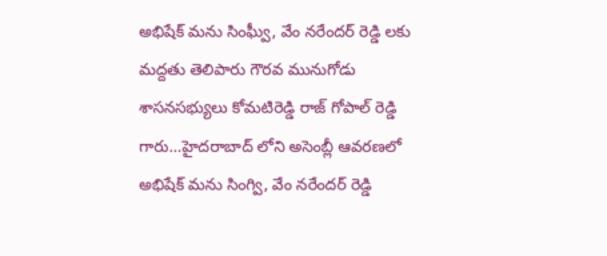అభిషేక్ మను సింఘ్వీ, వేం నరేందర్ రెడ్డి లకు మద్దతు తెలిపారు గౌరవ మునుగోడు శాసనసభ్యులు కోమటిరెడ్డి రాజ్ గోపాల్ రెడ్డి గారు…హైదరాబాద్ లోని అసెంబ్లీ ఆవరణలో అభిషేక్ మను సింగ్వి, వేం నరేందర్ రెడ్డి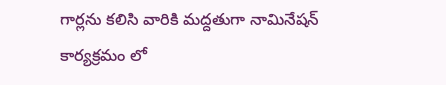గార్లను కలిసి వారికి మద్దతుగా నామినేషన్ కార్యక్రమం లో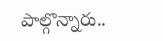పాల్గొన్నారు..